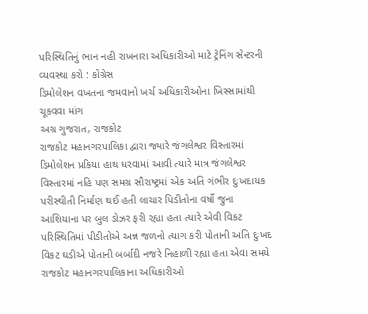પરિસ્થિતિનું ભાન નહી રાખનારા અધિકારીઓ માટે ટ્રેનિંગ સેન્ટરની વ્યવસ્થા કરો : કોંગ્રેસ
ડિમોલેશન વખતના જમવાનો ખર્ચ અધિકારીઓના ખિસ્સામાંથી ચૂકવવા માંગ
અગ્ર ગુજરાત, રાજકોટ
રાજકોટ મહાનગરપાલિકા દ્વારા જ્યારે જંગલેશ્વર વિસ્તારમાં ડિમોલેશન પ્રકિયા હાથ ધરવામાં આવી ત્યારે માત્ર જંગલેશ્વર વિસ્તારમાં નહિ પણ સમગ્ર સૌરાષ્ટ્રમાં એક અતિ ગંભીર દુઃખદાયક પરીસ્થીતી નિર્માણ થઈ હતી લાચાર પિડીતોના વર્ષો જુના આશિયાના પર બુલ ડોઝર ફરી રહ્યા હતા ત્યારે એવી વિકટ પરિસ્થિતિમાં પીડીતોએ અન્ન જળનો ત્યાગ કરી પોતાની અતિ દુઃખદ વિકટ ઘડીએ પોતાની બર્બાદી નજરે નિહાળી રહ્યા હતા એવા સમયે રાજકોટ મહાનગરપાલિકાના અધિકારીઓ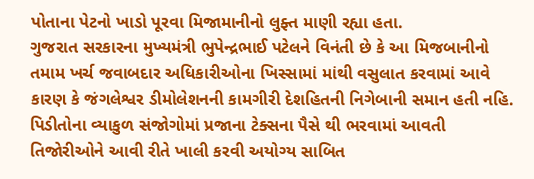પોતાના પેટનો ખાડો પૂરવા મિજામાનીનો લુફ્ત માણી રહ્યા હતા.
ગુજરાત સરકારના મુખ્યમંત્રી ભુપેન્દ્રભાઈ પટેલને વિનંતી છે કે આ મિજબાનીનો તમામ ખર્ચ જવાબદાર અધિકારીઓના ખિસ્સામાં માંથી વસુલાત કરવામાં આવે કારણ કે જંગલેશ્વર ડીમોલેશનની કામગીરી દેશહિતની નિગેબાની સમાન હતી નહિ. પિડીતોના વ્યાકુળ સંજોગોમાં પ્રજાના ટેક્સના પૈસે થી ભરવામાં આવતી તિજોરીઓને આવી રીતે ખાલી કરવી અયોગ્ય સાબિત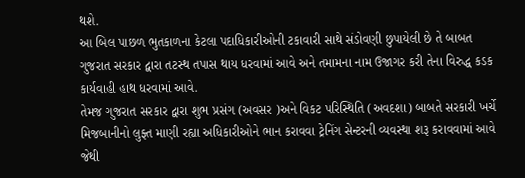થશે.
આ બિલ પાછળ ભુતકાળના કેટલા પદાધિકારીઓની ટકાવારી સાથે સંડોવણી છુપાયેલી છે તે બાબત ગુજરાત સરકાર દ્વારા તટસ્થ તપાસ થાય ધરવામાં આવે અને તમામના નામ ઉજાગર કરી તેના વિરુદ્ધ કડક કાર્યવાહી હાથ ધરવામાં આવે.
તેમજ ગુજરાત સરકાર દ્વારા શુભ પ્રસંગ (અવસર )અને વિકટ પરિસ્થિતિ (અવદશા) બાબતે સરકારી ખર્ચે મિજબાનીનો લુફ્ત માણી રહ્યા અધિકારીઓને ભાન કરાવવા ટ્રેનિંગ સેન્ટરની વ્યવસ્થા શરૂ કરાવવામાં આવે જેથી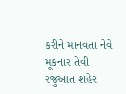કરીને માનવતા નેવે મૂકનાર તેવી રજુઆત શહેર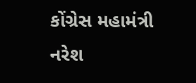કોંગ્રેસ મહામંત્રી નરેશ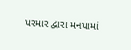પરમાર દ્વારા મનપામાં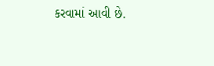કરવામાં આવી છે.